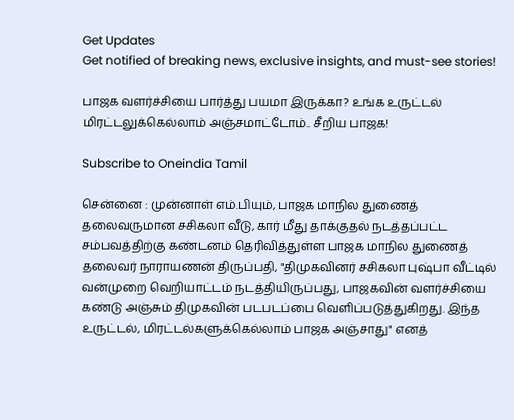Get Updates
Get notified of breaking news, exclusive insights, and must-see stories!

பாஜக வளர்ச்சியை பார்த்து பயமா இருக்கா? உங்க உருட்டல் மிரட்டலுக்கெல்லாம் அஞ்சமாட்டோம்.. சீறிய பாஜக!

Subscribe to Oneindia Tamil

சென்னை : முன்னாள் எம்.பியும், பாஜக மாநில துணைத் தலைவருமான சசிகலா வீடு, கார் மீது தாக்குதல் நடத்தப்பட்ட சம்பவத்திற்கு கண்டனம் தெரிவித்துள்ள பாஜக மாநில துணைத் தலைவர் நாராயணன் திருப்பதி, "திமுகவினர் சசிகலா புஷ்பா வீட்டில் வன்முறை வெறியாட்டம் நடத்தியிருப்பது, பாஜகவின் வளர்ச்சியை கண்டு அஞ்சும் திமுகவின் படபடப்பை வெளிப்படுத்துகிறது. இந்த உருட்டல், மிரட்டல்களுக்கெல்லாம் பாஜக அஞ்சாது" எனத்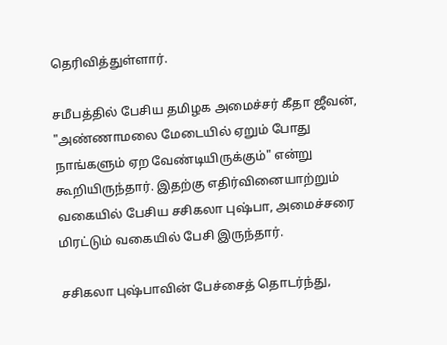தெரிவித்துள்ளார்.

சமீபத்தில் பேசிய தமிழக அமைச்சர் கீதா ஜீவன், "அண்ணாமலை மேடையில் ஏறும் போது நாங்களும் ஏற வேண்டியிருக்கும்" என்று கூறியிருந்தார். இதற்கு எதிர்வினையாற்றும் வகையில் பேசிய சசிகலா புஷ்பா, அமைச்சரை மிரட்டும் வகையில் பேசி இருந்தார்.

சசிகலா புஷ்பாவின் பேச்சைத் தொடர்ந்து,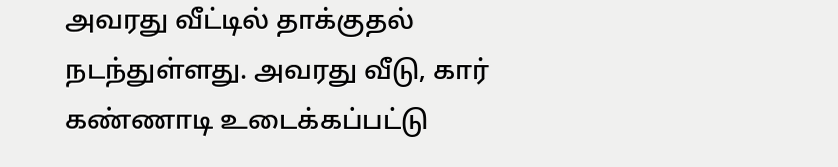அவரது வீட்டில் தாக்குதல் நடந்துள்ளது. அவரது வீடு, கார் கண்ணாடி உடைக்கப்பட்டு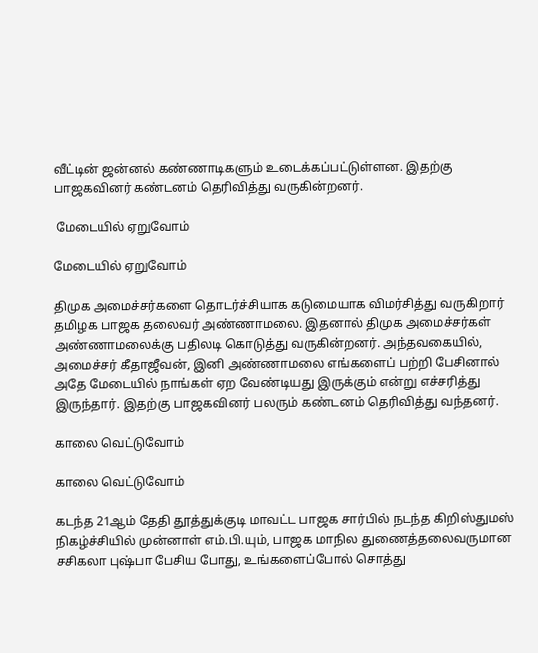வீட்டின் ஜன்னல் கண்ணாடிகளும் உடைக்கப்பட்டுள்ளன. இதற்கு பாஜகவினர் கண்டனம் தெரிவித்து வருகின்றனர்.

 மேடையில் ஏறுவோம்

மேடையில் ஏறுவோம்

திமுக அமைச்சர்களை தொடர்ச்சியாக கடுமையாக விமர்சித்து வருகிறார் தமிழக பாஜக தலைவர் அண்ணாமலை. இதனால் திமுக அமைச்சர்கள் அண்ணாமலைக்கு பதிலடி கொடுத்து வருகின்றனர். அந்தவகையில், அமைச்சர் கீதாஜீவன், இனி அண்ணாமலை எங்களைப் பற்றி பேசினால் அதே மேடையில் நாங்கள் ஏற வேண்டியது இருக்கும் என்று எச்சரித்து இருந்தார். இதற்கு பாஜகவினர் பலரும் கண்டனம் தெரிவித்து வந்தனர்.

காலை வெட்டுவோம்

காலை வெட்டுவோம்

கடந்த 21ஆம் தேதி தூத்துக்குடி மாவட்ட பாஜக சார்பில் நடந்த கிறிஸ்துமஸ் நிகழ்ச்சியில் முன்னாள் எம்.பி.யும், பாஜக மாநில துணைத்தலைவருமான சசிகலா புஷ்பா பேசிய போது, உங்களைப்போல் சொத்து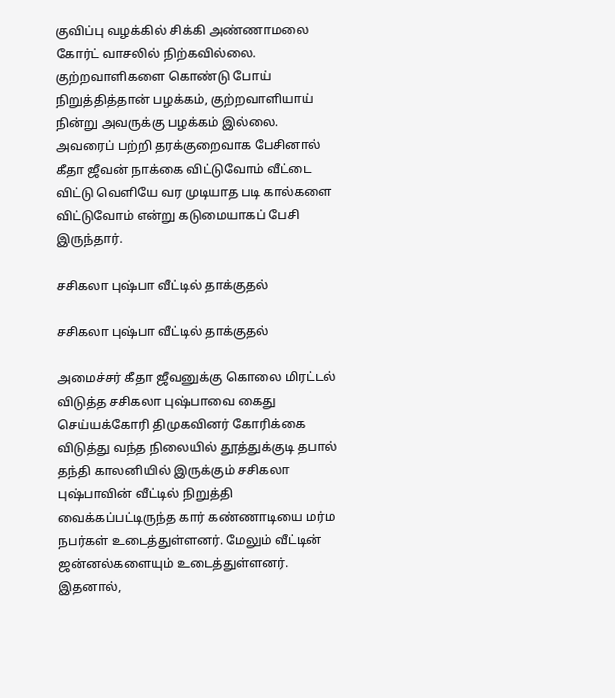குவிப்பு வழக்கில் சிக்கி அண்ணாமலை கோர்ட் வாசலில் நிற்கவில்லை. குற்றவாளிகளை கொண்டு போய் நிறுத்தித்தான் பழக்கம், குற்றவாளியாய் நின்று அவருக்கு பழக்கம் இல்லை. அவரைப் பற்றி தரக்குறைவாக பேசினால் கீதா ஜீவன் நாக்கை விட்டுவோம் வீட்டை விட்டு வெளியே வர முடியாத படி கால்களை விட்டுவோம் என்று கடுமையாகப் பேசி இருந்தார்.

சசிகலா புஷ்பா வீட்டில் தாக்குதல்

சசிகலா புஷ்பா வீட்டில் தாக்குதல்

அமைச்சர் கீதா ஜீவனுக்கு கொலை மிரட்டல் விடுத்த சசிகலா புஷ்பாவை கைது செய்யக்கோரி திமுகவினர் கோரிக்கை விடுத்து வந்த நிலையில் தூத்துக்குடி தபால் தந்தி காலனியில் இருக்கும் சசிகலா புஷ்பாவின் வீட்டில் நிறுத்தி வைக்கப்பட்டிருந்த கார் கண்ணாடியை மர்ம நபர்கள் உடைத்துள்ளனர். மேலும் வீட்டின் ஜன்னல்களையும் உடைத்துள்ளனர். இதனால்,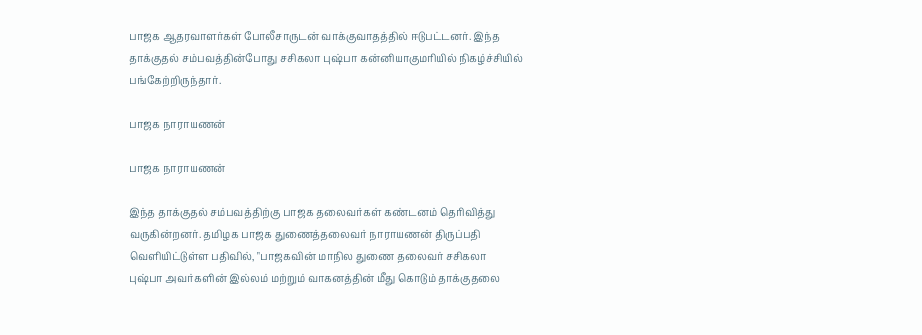பாஜக ஆதரவாளர்கள் போலீசாருடன் வாக்குவாதத்தில் ஈடுபட்டனர். இந்த தாக்குதல் சம்பவத்தின்போது சசிகலா புஷ்பா கன்னியாகுமரியில் நிகழ்ச்சியில் பங்கேற்றிருந்தார்.

பாஜக நாராயணன்

பாஜக நாராயணன்

இந்த தாக்குதல் சம்பவத்திற்கு பாஜக தலைவர்கள் கண்டனம் தெரிவித்து வருகின்றனர். தமிழக பாஜக துணைத்தலைவர் நாராயணன் திருப்பதி வெளியிட்டுள்ள பதிவில், "பாஜகவின் மாநில துணை தலைவர் சசிகலா புஷ்பா அவர்களின் இல்லம் மற்றும் வாகனத்தின் மீது கொடும் தாக்குதலை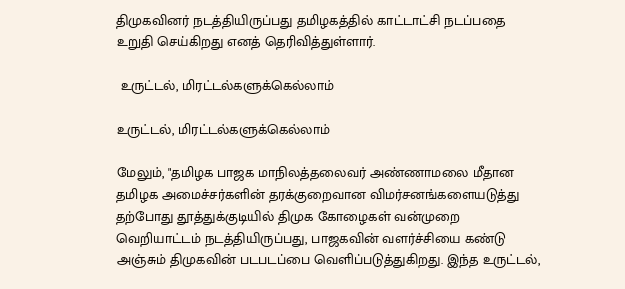திமுகவினர் நடத்தியிருப்பது தமிழகத்தில் காட்டாட்சி நடப்பதை உறுதி செய்கிறது எனத் தெரிவித்துள்ளார்.

 உருட்டல், மிரட்டல்களுக்கெல்லாம்

உருட்டல், மிரட்டல்களுக்கெல்லாம்

மேலும், "தமிழக பாஜக மாநிலத்தலைவர் அண்ணாமலை மீதான தமிழக அமைச்சர்களின் தரக்குறைவான விமர்சனங்களையடுத்து தற்போது தூத்துக்குடியில் திமுக கோழைகள் வன்முறை வெறியாட்டம் நடத்தியிருப்பது, பாஜகவின் வளர்ச்சியை கண்டு அஞ்சும் திமுகவின் படபடப்பை வெளிப்படுத்துகிறது. இந்த உருட்டல்,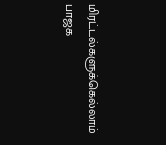மிரட்டல்களுக்கெல்லாம் பாஜக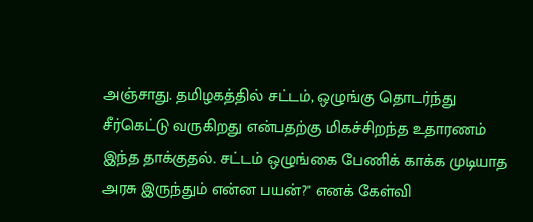அஞ்சாது. தமிழகத்தில் சட்டம், ஒழுங்கு தொடர்ந்து சீர்கெட்டு வருகிறது என்பதற்கு மிகச்சிறந்த உதாரணம் இந்த தாக்குதல். சட்டம் ஒழுங்கை பேணிக் காக்க முடியாத அரசு இருந்தும் என்ன பயன்?" எனக் கேள்வி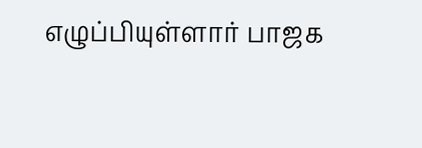எழுப்பியுள்ளார் பாஜக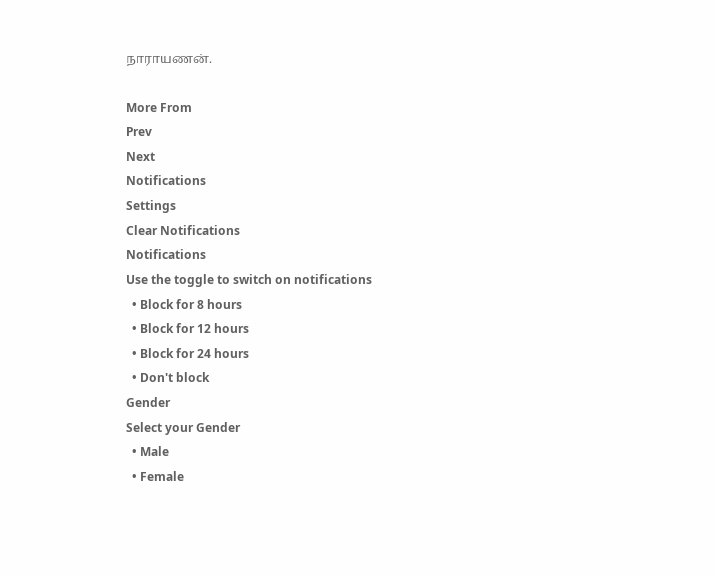நாராயணன்.

More From
Prev
Next
Notifications
Settings
Clear Notifications
Notifications
Use the toggle to switch on notifications
  • Block for 8 hours
  • Block for 12 hours
  • Block for 24 hours
  • Don't block
Gender
Select your Gender
  • Male
  • Female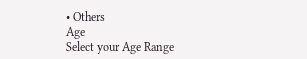• Others
Age
Select your Age Range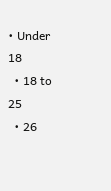• Under 18
  • 18 to 25
  • 26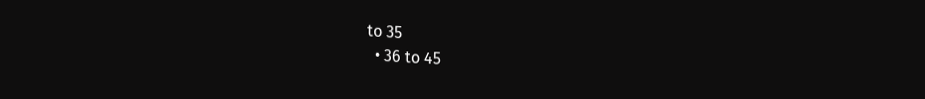to 35
  • 36 to 45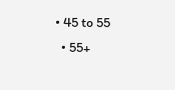• 45 to 55
  • 55+